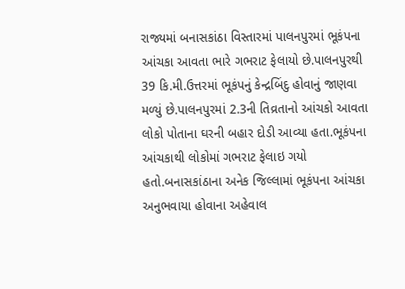રાજ્યમાં બનાસકાંઠા વિસ્તારમાં પાલનપુરમાં ભૂકંપના આંચકા આવતા ભારે ગભરાટ ફેલાયો છે.પાલનપુરથી 39 કિ.મી.ઉત્તરમાં ભૂકંપનું કેન્દ્રબિંદુ હોવાનું જાણવા મળ્યું છે.પાલનપુરમાં 2.3ની તિવ્રતાનો આંચકો આવતા લોકો પોતાના ઘરની બહાર દોડી આવ્યા હતા.ભૂકંપના આંચકાથી લોકોમાં ગભરાટ ફેલાઇ ગયો હતો.બનાસકાંઠાના અનેક જિલ્લામાં ભૂકંપના આંચકા અનુભવાયા હોવાના અહેવાલ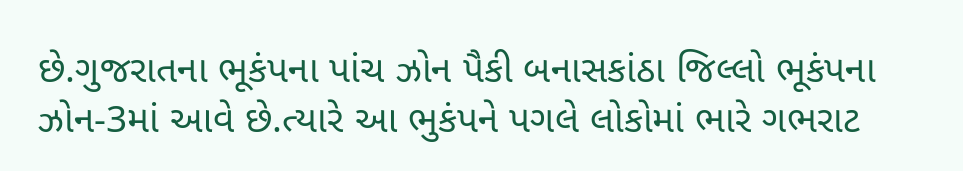છે.ગુજરાતના ભૂકંપના પાંચ ઝોન પૈકી બનાસકાંઠા જિલ્લો ભૂકંપના ઝોન-3માં આવે છે.ત્યારે આ ભુકંપને પગલે લોકોમાં ભારે ગભરાટ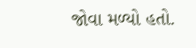જોવા મળ્યો હતો.